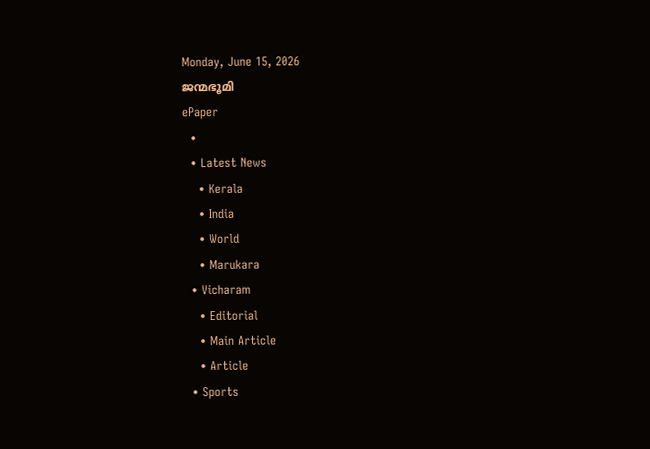Monday, June 15, 2026
ജന്മഭൂമി
ePaper
  •
  • Latest News
    • Kerala
    • India
    • World
    • Marukara
  • Vicharam
    • Editorial
    • Main Article
    • Article
  • Sports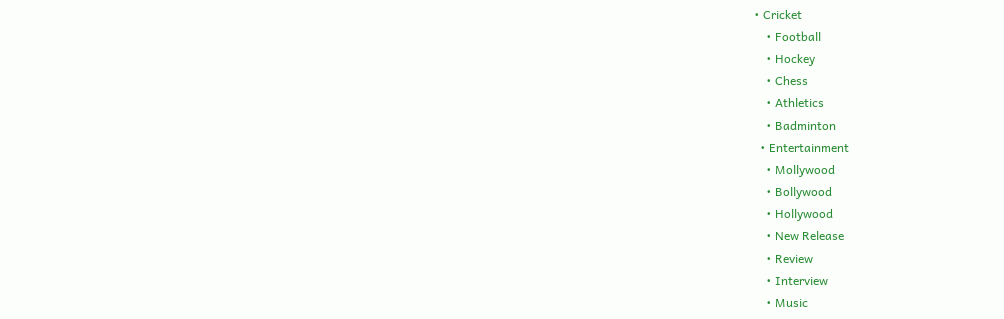• Cricket
    • Football
    • Hockey
    • Chess
    • Athletics
    • Badminton
  • Entertainment
    • Mollywood
    • Bollywood
    • Hollywood
    • New Release
    • Review
    • Interview
    • Music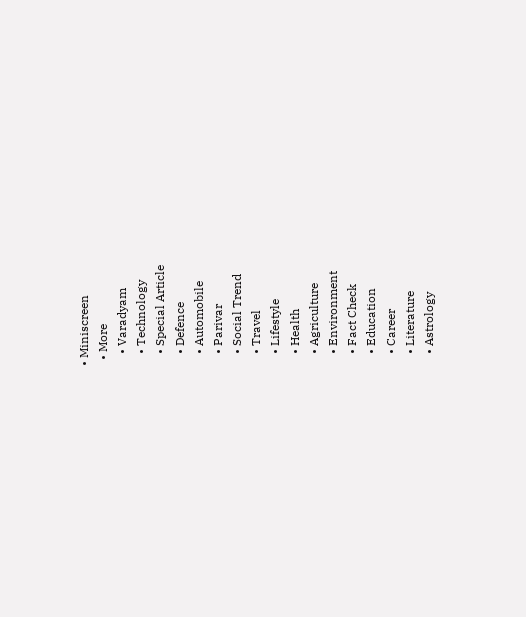• Miniscreen
  • More
    • Varadyam
    • Technology
    • Special Article
    • Defence
    • Automobile
    • Parivar
    • Social Trend
    • Travel
    • Lifestyle
    • Health
    • Agriculture
    • Environment
    • Fact Check
    • Education
    • Career
    • Literature
    • Astrology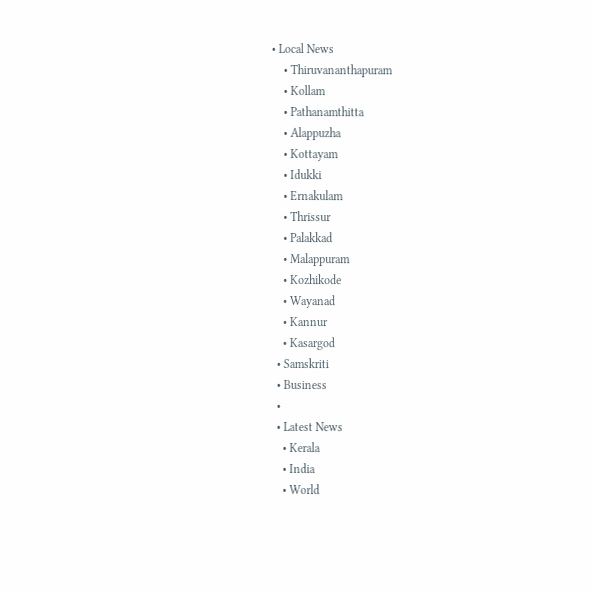• Local News
    • Thiruvananthapuram
    • Kollam
    • Pathanamthitta
    • Alappuzha
    • Kottayam
    • Idukki
    • Ernakulam
    • Thrissur
    • Palakkad
    • Malappuram
    • Kozhikode
    • Wayanad
    • Kannur
    • Kasargod
  • Samskriti
  • Business
  •
  • Latest News
    • Kerala
    • India
    • World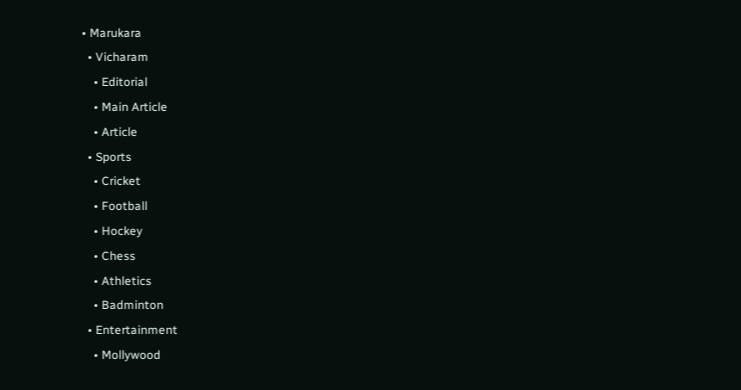• Marukara
  • Vicharam
    • Editorial
    • Main Article
    • Article
  • Sports
    • Cricket
    • Football
    • Hockey
    • Chess
    • Athletics
    • Badminton
  • Entertainment
    • Mollywood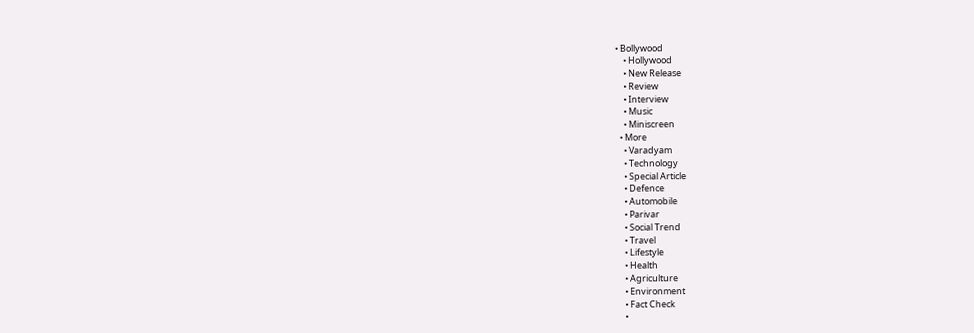• Bollywood
    • Hollywood
    • New Release
    • Review
    • Interview
    • Music
    • Miniscreen
  • More
    • Varadyam
    • Technology
    • Special Article
    • Defence
    • Automobile
    • Parivar
    • Social Trend
    • Travel
    • Lifestyle
    • Health
    • Agriculture
    • Environment
    • Fact Check
    •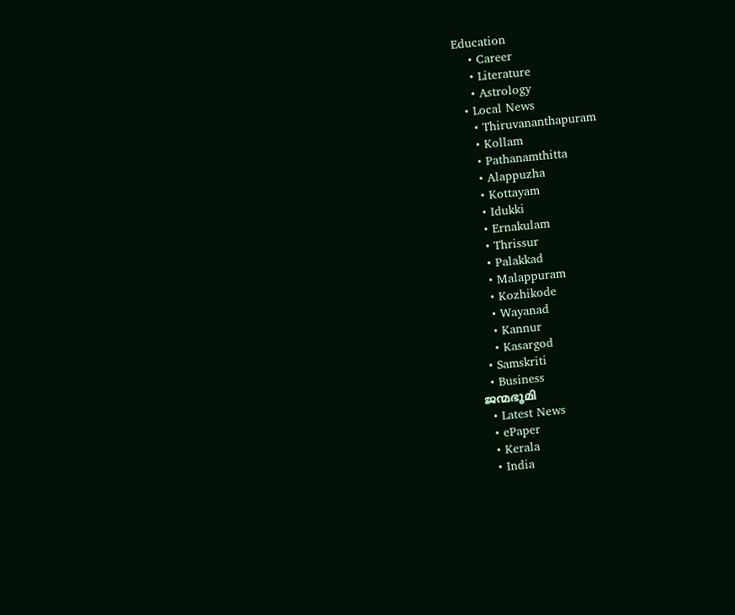Education
    • Career
    • Literature
    • Astrology
  • Local News
    • Thiruvananthapuram
    • Kollam
    • Pathanamthitta
    • Alappuzha
    • Kottayam
    • Idukki
    • Ernakulam
    • Thrissur
    • Palakkad
    • Malappuram
    • Kozhikode
    • Wayanad
    • Kannur
    • Kasargod
  • Samskriti
  • Business
ജന്മഭൂമി
  • Latest News
  • ePaper
  • Kerala
  • India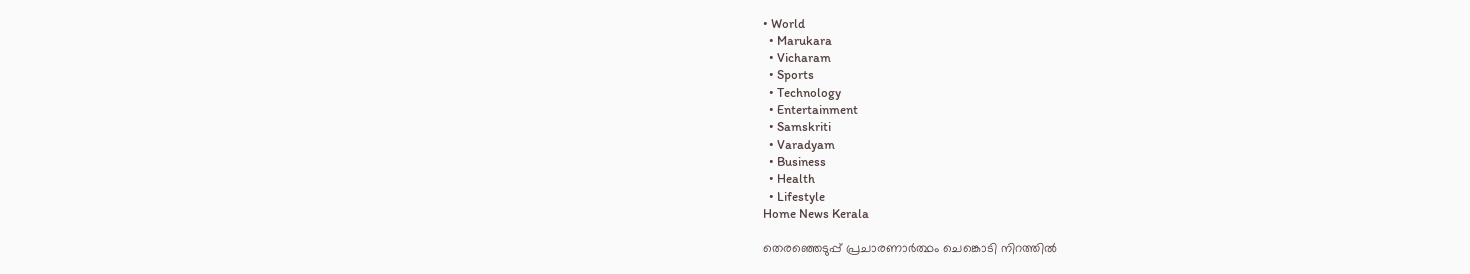• World
  • Marukara
  • Vicharam
  • Sports
  • Technology
  • Entertainment
  • Samskriti
  • Varadyam
  • Business
  • Health
  • Lifestyle
Home News Kerala

തെരഞ്ഞെടുപ്പ് പ്രചാരണാര്‍ത്ഥം ചെങ്കൊടി നിറത്തില്‍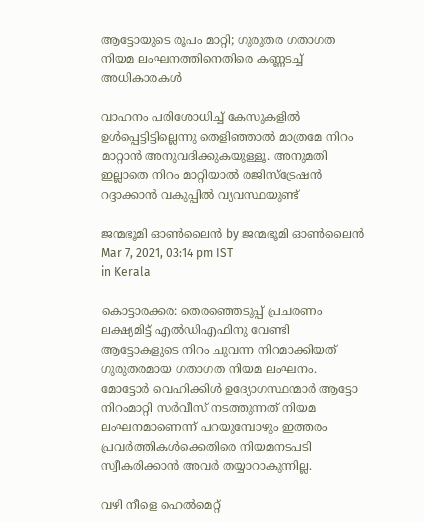ആട്ടോയുടെ രൂപം മാറ്റി; ഗുരുതര ഗതാഗത നിയമ ലംഘനത്തിനെതിരെ കണ്ണടച്ച് അധികാരകള്‍

വാഹനം പരിശോധിച്ച് കേസുകളില്‍ ഉള്‍പ്പെട്ടിട്ടില്ലെന്നു തെളിഞ്ഞാല്‍ മാത്രമേ നിറം മാറ്റാന്‍ അനുവദിക്കുകയുള്ളൂ. അനുമതി ഇല്ലാതെ നിറം മാറ്റിയാല്‍ രജിസ്‌ട്രേഷന്‍ റദ്ദാക്കാന്‍ വകുപ്പില്‍ വ്യവസ്ഥയുണ്ട്

ജന്മഭൂമി ഓണ്‍ലൈന്‍ by ജന്മഭൂമി ഓണ്‍ലൈന്‍
Mar 7, 2021, 03:14 pm IST
in Kerala

കൊട്ടാരക്കര: തെരഞ്ഞെടുപ്പ് പ്രചരണം ലക്ഷ്യമിട്ട് എല്‍ഡിഎഫിനു വേണ്ടി ആട്ടോകളുടെ നിറം ചുവന്ന നിറമാക്കിയത് ഗുരുതരമായ ഗതാഗത നിയമ ലംഘനം. മോട്ടോര്‍ വെഹിക്കിള്‍ ഉദ്യോഗസ്ഥന്മാര്‍ ആട്ടോ നിറംമാറ്റി സര്‍വീസ് നടത്തുന്നത് നിയമ ലംഘനമാണെന്ന് പറയുമ്പോഴും ഇത്തരം പ്രവര്‍ത്തികള്‍ക്കെതിരെ നിയമനടപടി സ്വീകരിക്കാന്‍ അവര്‍ തയ്യാറാകുന്നില്ല.

വഴി നീളെ ഹെല്‍മെറ്റ്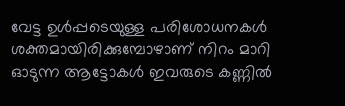വേട്ട ഉള്‍പ്പടെയുള്ള പരിശോധനകള്‍ ശക്തമായിരിക്കുമ്പോഴാണ് നിറം മാറി ഓടുന്ന ആട്ടോകള്‍ ഇവരുടെ കണ്ണില്‍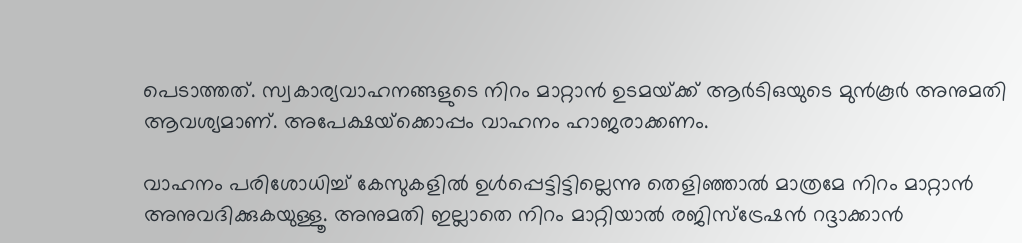പെടാത്തത്. സ്വകാര്യവാഹനങ്ങളുടെ നിറം മാറ്റാന്‍ ഉടമയ്‌ക്ക് ആര്‍ടിഒയുടെ മുന്‍കൂര്‍ അനുമതി ആവശ്യമാണ്. അപേക്ഷയ്‌ക്കൊപ്പം വാഹനം ഹാജരാക്കണം.

വാഹനം പരിശോധിച്ച് കേസുകളില്‍ ഉള്‍പ്പെട്ടിട്ടില്ലെന്നു തെളിഞ്ഞാല്‍ മാത്രമേ നിറം മാറ്റാന്‍ അനുവദിക്കുകയുള്ളൂ. അനുമതി ഇല്ലാതെ നിറം മാറ്റിയാല്‍ രജിസ്‌ട്രേഷന്‍ റദ്ദാക്കാന്‍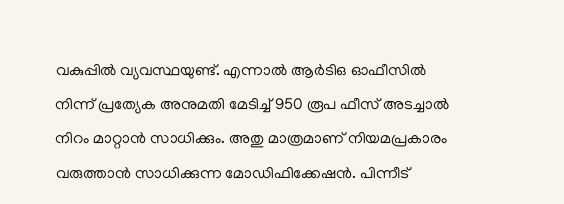വകുപ്പില്‍ വ്യവസ്ഥയുണ്ട്. എന്നാല്‍ ആര്‍ടിഒ ഓഫീസില്‍ നിന്ന് പ്രത്യേക അനുമതി മേടിച്ച് 950 രൂപ ഫീസ് അടച്ചാല്‍ നിറം മാറ്റാന്‍ സാധിക്കും. അതു മാത്രമാണ് നിയമപ്രകാരം വരുത്താന്‍ സാധിക്കുന്ന മോഡിഫിക്കേഷന്‍. പിന്നീട്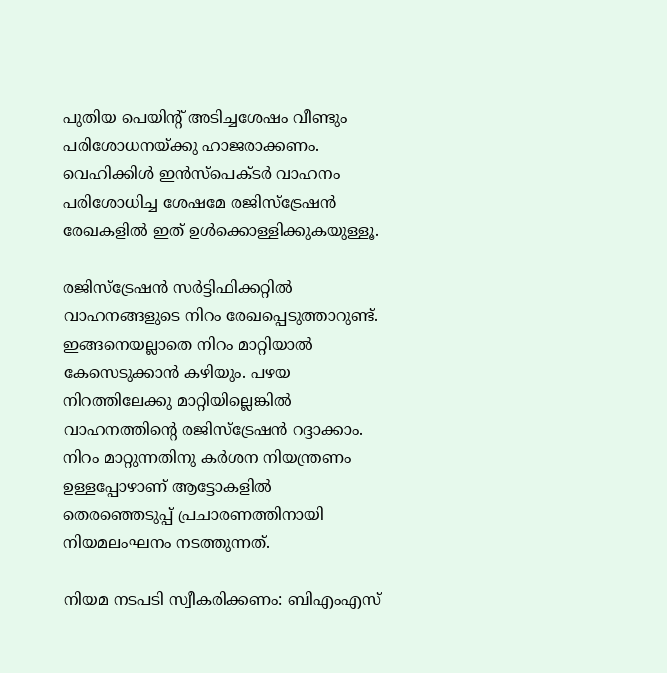പുതിയ പെയിന്റ് അടിച്ചശേഷം വീണ്ടും പരിശോധനയ്‌ക്കു ഹാജരാക്കണം. വെഹിക്കിള്‍ ഇന്‍സ്‌പെക്ടര്‍ വാഹനം പരിശോധിച്ച ശേഷമേ രജിസ്‌ട്രേഷന്‍ രേഖകളില്‍ ഇത് ഉള്‍ക്കൊള്ളിക്കുകയുള്ളൂ.

രജിസ്‌ട്രേഷന്‍ സര്‍ട്ടിഫിക്കറ്റില്‍ വാഹനങ്ങളുടെ നിറം രേഖപ്പെടുത്താറുണ്ട്. ഇങ്ങനെയല്ലാതെ നിറം മാറ്റിയാല്‍ കേസെടുക്കാന്‍ കഴിയും. പഴയ നിറത്തിലേക്കു മാറ്റിയില്ലെങ്കില്‍ വാഹനത്തിന്റെ രജിസ്‌ട്രേഷന്‍ റദ്ദാക്കാം. നിറം മാറ്റുന്നതിനു കര്‍ശന നിയന്ത്രണം ഉള്ളപ്പോഴാണ് ആട്ടോകളില്‍ തെരഞ്ഞെടുപ്പ് പ്രചാരണത്തിനായി നിയമലംഘനം നടത്തുന്നത്.

നിയമ നടപടി സ്വീകരിക്കണം: ബിഎംഎസ്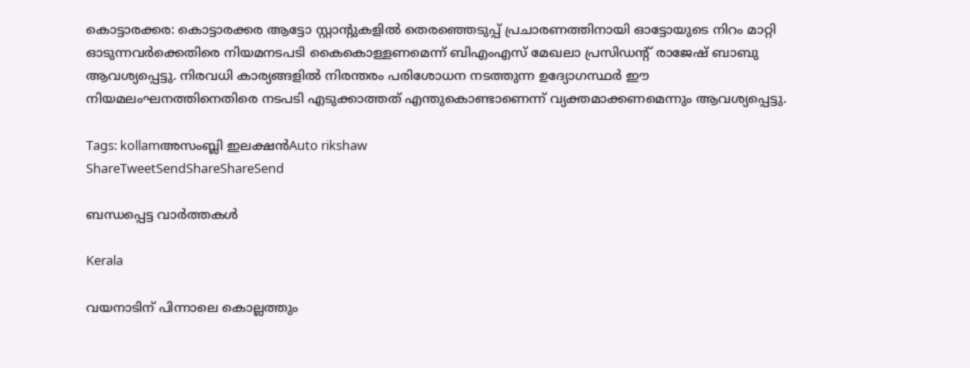കൊട്ടാരക്കര: കൊട്ടാരക്കര ആട്ടോ സ്റ്റാന്റുകളില്‍ തെരഞ്ഞെടുപ്പ് പ്രചാരണത്തിനായി ഓട്ടോയുടെ നിറം മാറ്റി ഓടുന്നവര്‍ക്കെതിരെ നിയമനടപടി കൈകൊള്ളണമെന്ന് ബിഎംഎസ് മേഖലാ പ്രസിഡന്റ് രാജേഷ് ബാബു ആവശ്യപ്പെട്ടു. നിരവധി കാര്യങ്ങളില്‍ നിരന്തരം പരിശോധന നടത്തുന്ന ഉദ്യോഗസ്ഥര്‍ ഈ നിയമലംഘനത്തിനെതിരെ നടപടി എടുക്കാത്തത് എന്തുകൊണ്ടാണെന്ന് വ്യക്തമാക്കണമെന്നും ആവശ്യപ്പെട്ടു.

Tags: kollamഅസംബ്ലി ഇലക്ഷന്‍Auto rikshaw
ShareTweetSendShareShareSend

ബന്ധപ്പെട്ട വാര്‍ത്തകള്‍

Kerala

വയനാടിന് പിന്നാലെ കൊല്ലത്തും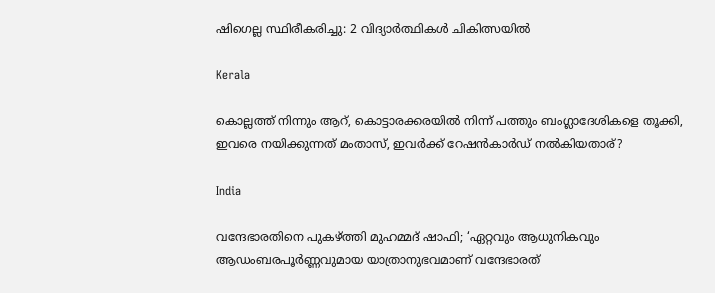ഷിഗെല്ല സ്ഥിരീകരിച്ചു: 2 വിദ്യാർത്ഥികൾ ചികിത്സയിൽ

Kerala

കൊല്ലത്ത് നിന്നും ആറ്, കൊട്ടാരക്കരയില്‍ നിന്ന് പത്തും ബംഗ്ലാദേശികളെ തൂക്കി, ഇവരെ നയിക്കുന്നത് മംതാസ്, ഇവര്‍ക്ക് റേഷന്‍കാര്‍ഡ് നല്‍കിയതാര്?

India

വന്ദേഭാരതിനെ പുകഴ്‌ത്തി മുഹമ്മദ് ഷാഫി; ‘ഏറ്റവും ആധുനികവും ആഡംബരപൂർണ്ണവുമായ യാത്രാനുഭവമാണ് വന്ദേഭാരത്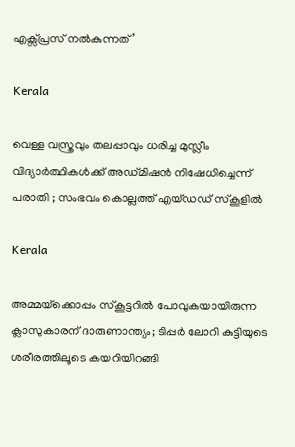എക്സ്പ്രസ് നൽകുന്നത്’

Kerala

വെള്ള വസ്ത്രവും തലപ്പാവും ധരിച്ച മുസ്ലീം വിദ്യാർത്ഥികൾക്ക് അഡ്മിഷൻ നിഷേധിച്ചെന്ന് പരാതി ; സംഭവം കൊല്ലത്ത് എയ്ഡഡ് സ്കൂളിൽ

Kerala

അമ്മയ്‌ക്കൊപ്പം സ്കൂട്ടറിൽ പോവുകയായിരുന്ന ക്ലാസുകാരന് ദാരുണാന്ത്യം; ടിപ്പർ ലോറി കുട്ടിയുടെ ശരീരത്തിലൂടെ കയറിയിറങ്ങി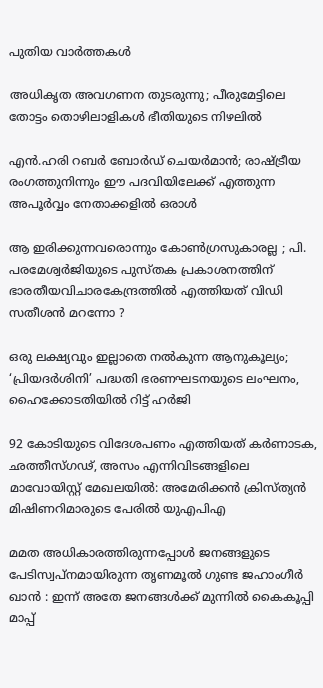പുതിയ വാര്‍ത്തകള്‍

അധികൃത അവഗണന തുടരുന്നു; പീരുമേട്ടിലെ തോട്ടം തൊഴിലാളികള്‍ ഭീതിയുടെ നിഴലില്‍

എൻ.ഹരി റബർ ബോർഡ് ചെയർമാൻ; രാഷ്‌ട്രീയ രംഗത്തുനിന്നും ഈ പദവിയിലേക്ക് എത്തുന്ന അപൂര്‍വ്വം നേതാക്കളില്‍ ഒരാൾ

ആ ഇരിക്കുന്നവരൊന്നും കോൺഗ്രസുകാരല്ല ; പി. പരമേശ്വര്‍ജിയുടെ പുസ്തക പ്രകാശനത്തിന് ഭാരതീയവിചാരകേന്ദ്രത്തിൽ എത്തിയത് വിഡി സതീശൻ മറന്നോ ?

ഒരു ലക്ഷ്യവും ഇല്ലാതെ നൽകുന്ന ആനുകൂല്യം; ‘പ്രിയദർശിനി’ പദ്ധതി ഭരണഘടനയുടെ ലംഘനം, ഹൈക്കോടതിയിൽ റിട്ട് ഹർജി

92 കോടിയുടെ വിദേശപണം എത്തിയത് കര്‍ണാടക, ഛത്തീസ്ഗഢ്, അസം എന്നിവിടങ്ങളിലെ മാവോയിസ്റ്റ് മേഖലയിൽ: അമേരിക്കൻ ക്രിസ്ത്യന്‍ മിഷിണറിമാരുടെ പേരില്‍ യുഎപിഎ

മമത അധികാരത്തിരുന്നപ്പോൾ ജനങ്ങളുടെ പേടിസ്വപ്നമായിരുന്ന തൃണമൂൽ ഗുണ്ട ജഹാംഗീർ ഖാൻ : ഇന്ന് അതേ ജനങ്ങൾക്ക് മുന്നിൽ കൈകൂപ്പി മാപ്പ്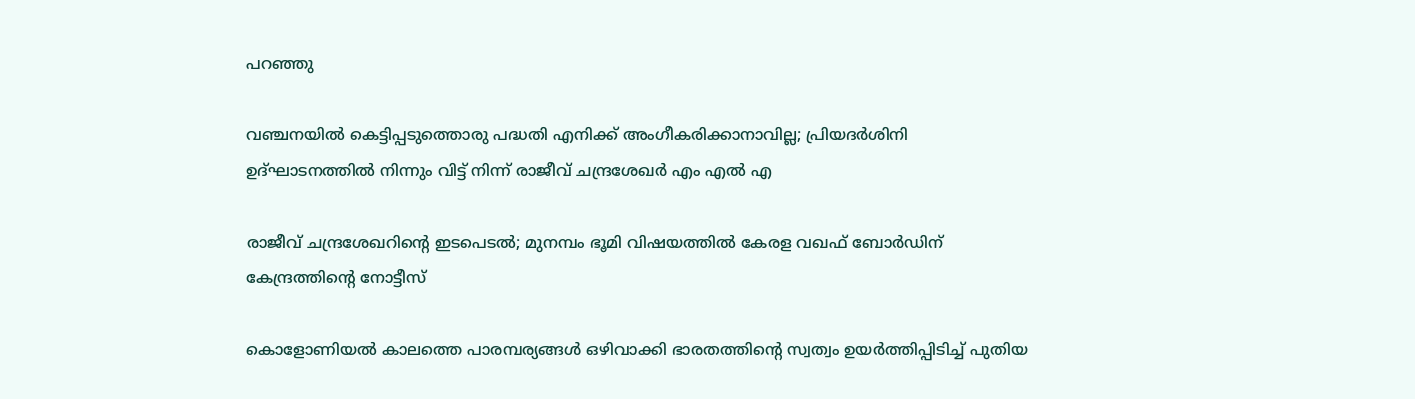പറഞ്ഞു

വഞ്ചനയിൽ കെട്ടിപ്പടുത്തൊരു പദ്ധതി എനിക്ക് അംഗീകരിക്കാനാവില്ല; പ്രിയദർശിനി ഉദ്ഘാടനത്തിൽ നിന്നും വിട്ട് നിന്ന് രാജീവ് ചന്ദ്രശേഖർ എം എൽ എ

രാജീവ് ചന്ദ്രശേഖറിന്റെ ഇടപെടൽ; മുനമ്പം ഭൂമി വിഷയത്തിൽ കേരള വഖഫ് ബോർഡിന് കേന്ദ്രത്തിന്റെ നോട്ടീസ്

കൊളോണിയൽ കാലത്തെ പാരമ്പര്യങ്ങൾ ഒഴിവാക്കി ഭാരതത്തിന്റെ സ്വത്വം ഉയർത്തിപ്പിടിച്ച് പുതിയ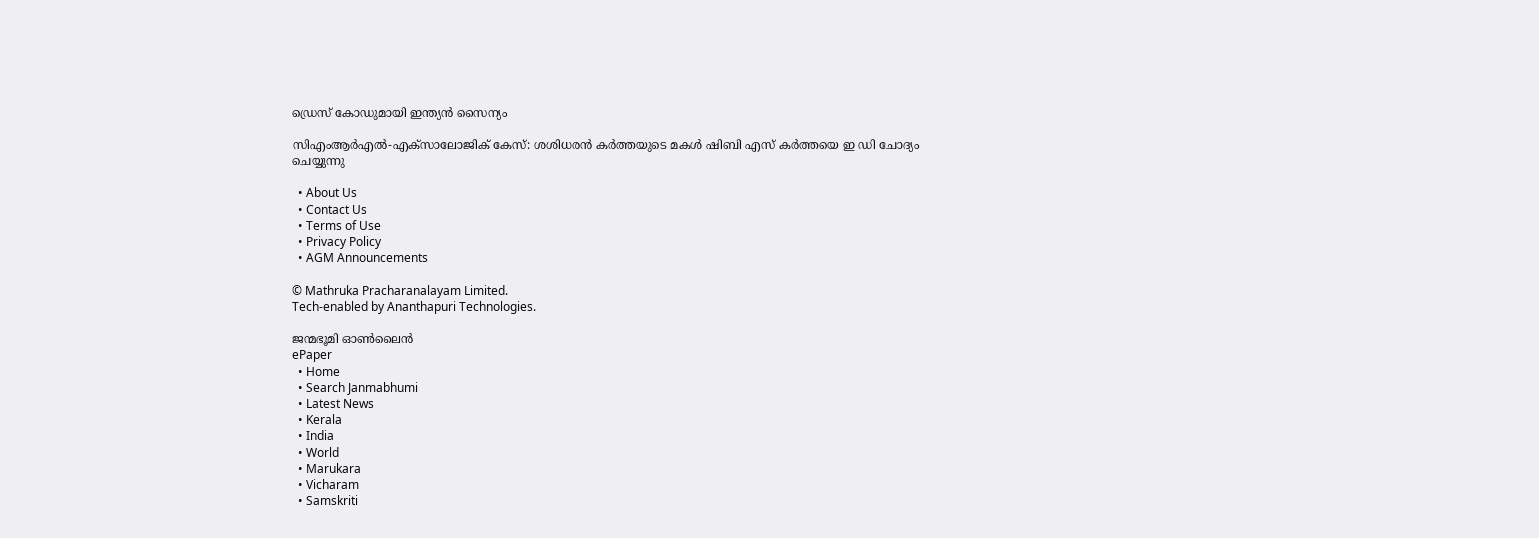ഡ്രെസ് കോഡുമായി ഇന്ത്യൻ സൈന്യം

സിഎംആർഎൽ-എക്സാലോജിക് കേസ്: ശശിധരൻ കർത്തയുടെ മകൾ ഷിബി എസ് കർത്തയെ ഇ ഡി ചോദ്യം ചെയ്യുന്നു

  • About Us
  • Contact Us
  • Terms of Use
  • Privacy Policy
  • AGM Announcements

© Mathruka Pracharanalayam Limited.
Tech-enabled by Ananthapuri Technologies.

ജന്മഭൂമി ഓണ്‍ലൈന്‍
ePaper
  • Home
  • Search Janmabhumi
  • Latest News
  • Kerala
  • India
  • World
  • Marukara
  • Vicharam
  • Samskriti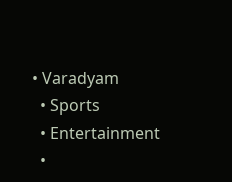• Varadyam
  • Sports
  • Entertainment
  •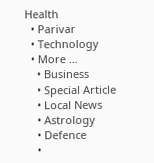Health
  • Parivar
  • Technology
  • More …
    • Business
    • Special Article
    • Local News
    • Astrology
    • Defence
    •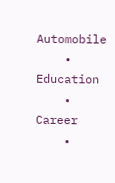Automobile
    • Education
    • Career
    •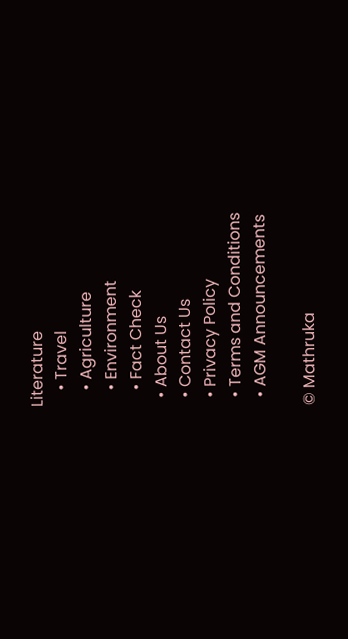Literature
    • Travel
    • Agriculture
    • Environment
    • Fact Check
  • About Us
  • Contact Us
  • Privacy Policy
  • Terms and Conditions
  • AGM Announcements

© Mathruka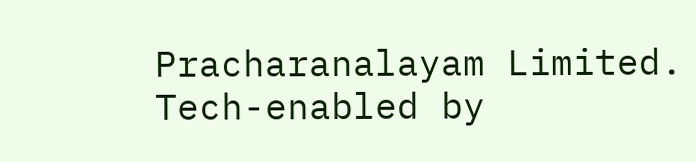Pracharanalayam Limited.
Tech-enabled by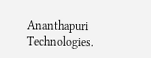Ananthapuri Technologies.